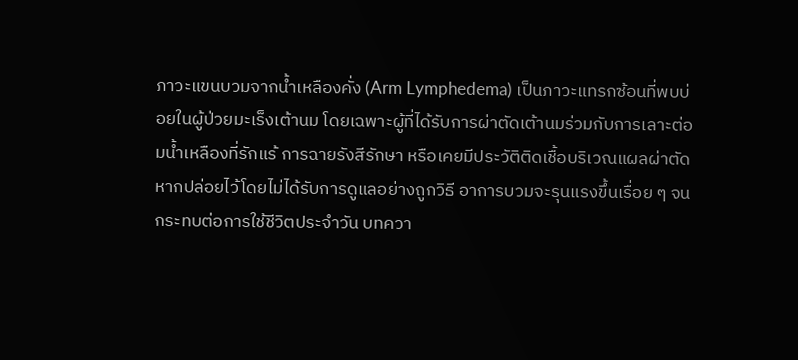ภาวะแขนบวมจากน้ำเหลืองคั่ง (Arm Lymphedema) เป็นภาวะแทรกซ้อนที่พบบ่อยในผู้ป่วยมะเร็งเต้านม โดยเฉพาะผู้ที่ได้รับการผ่าตัดเต้านมร่วมกับการเลาะต่อมน้ำเหลืองที่รักแร้ การฉายรังสีรักษา หรือเคยมีประวัติติดเชื้อบริเวณแผลผ่าตัด
หากปล่อยไว้โดยไม่ได้รับการดูแลอย่างถูกวิธี อาการบวมจะรุนแรงขึ้นเรื่อย ๆ จนกระทบต่อการใช้ชีวิตประจำวัน บทควา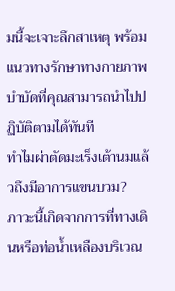มนี้จะเจาะลึกสาเหตุ พร้อมแนวทางรักษาทางกายภาพบำบัดที่คุณสามารถนำไปปฏิบัติตามได้ทันที
ทำไมผ่าตัดมะเร็งเต้านมแล้วถึงมีอาการแขนบวม?
ภาวะนี้เกิดจากการที่ทางเดินหรือท่อน้ำเหลืองบริเวณ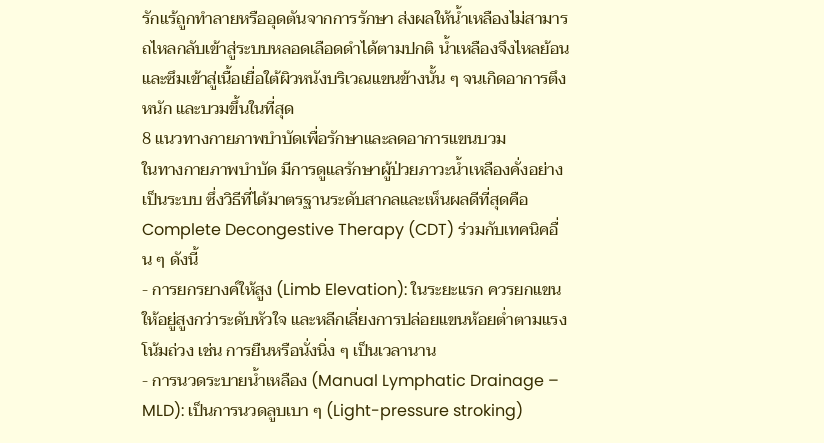รักแร้ถูกทำลายหรืออุดตันจากการรักษา ส่งผลให้น้ำเหลืองไม่สามารถไหลกลับเข้าสู่ระบบหลอดเลือดดำได้ตามปกติ น้ำเหลืองจึงไหลย้อนและซึมเข้าสู่เนื้อเยื่อใต้ผิวหนังบริเวณแขนข้างนั้น ๆ จนเกิดอาการตึง หนัก และบวมขึ้นในที่สุด
8 แนวทางกายภาพบำบัดเพื่อรักษาและลดอาการแขนบวม
ในทางกายภาพบำบัด มีการดูแลรักษาผู้ป่วยภาวะน้ำเหลืองคั่งอย่างเป็นระบบ ซึ่งวิธีที่ได้มาตรฐานระดับสากลและเห็นผลดีที่สุดคือ Complete Decongestive Therapy (CDT) ร่วมกับเทคนิคอื่น ๆ ดังนี้
- การยกรยางค์ให้สูง (Limb Elevation): ในระยะแรก ควรยกแขนให้อยู่สูงกว่าระดับหัวใจ และหลีกเลี่ยงการปล่อยแขนห้อยต่ำตามแรงโน้มถ่วง เช่น การยืนหรือนั่งนิ่ง ๆ เป็นเวลานาน
- การนวดระบายน้ำเหลือง (Manual Lymphatic Drainage – MLD): เป็นการนวดลูบเบา ๆ (Light-pressure stroking)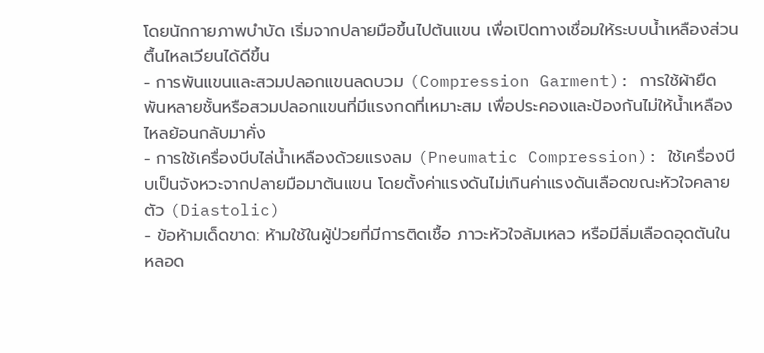โดยนักกายภาพบำบัด เริ่มจากปลายมือขึ้นไปต้นแขน เพื่อเปิดทางเชื่อมให้ระบบน้ำเหลืองส่วนตื้นไหลเวียนได้ดีขึ้น
- การพันแขนและสวมปลอกแขนลดบวม (Compression Garment): การใช้ผ้ายืดพันหลายชั้นหรือสวมปลอกแขนที่มีแรงกดที่เหมาะสม เพื่อประคองและป้องกันไม่ให้น้ำเหลืองไหลย้อนกลับมาคั่ง
- การใช้เครื่องบีบไล่น้ำเหลืองด้วยแรงลม (Pneumatic Compression): ใช้เครื่องบีบเป็นจังหวะจากปลายมือมาต้นแขน โดยตั้งค่าแรงดันไม่เกินค่าแรงดันเลือดขณะหัวใจคลายตัว (Diastolic)
- ข้อห้ามเด็ดขาด: ห้ามใช้ในผู้ป่วยที่มีการติดเชื้อ ภาวะหัวใจล้มเหลว หรือมีลิ่มเลือดอุดตันในหลอด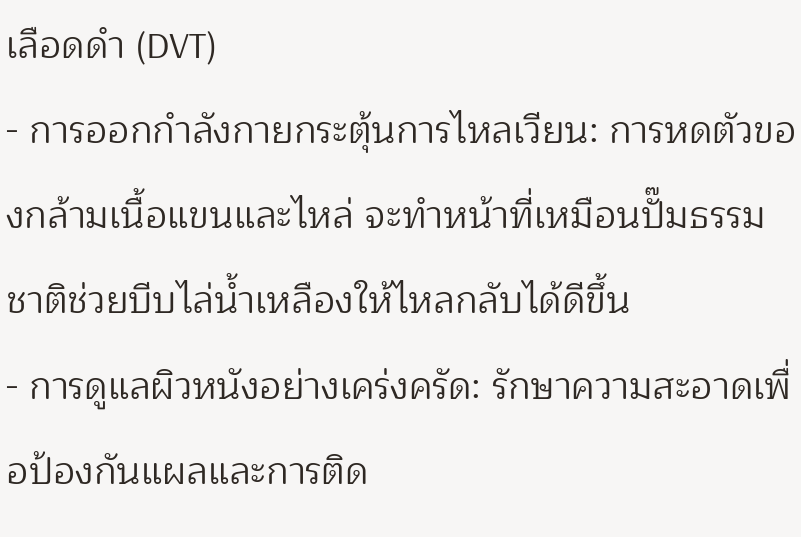เลือดดำ (DVT)
- การออกกำลังกายกระตุ้นการไหลเวียน: การหดตัวของกล้ามเนื้อแขนและไหล่ จะทำหน้าที่เหมือนปั๊มธรรมชาติช่วยบีบไล่น้ำเหลืองให้ไหลกลับได้ดีขึ้น
- การดูแลผิวหนังอย่างเคร่งครัด: รักษาความสะอาดเพื่อป้องกันแผลและการติด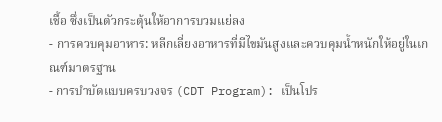เชื้อ ซึ่งเป็นตัวกระตุ้นให้อาการบวมแย่ลง
- การควบคุมอาหาร: หลีกเลี่ยงอาหารที่มีไขมันสูงและควบคุมน้ำหนักให้อยู่ในเกณฑ์มาตรฐาน
- การบำบัดแบบครบวงจร (CDT Program): เป็นโปร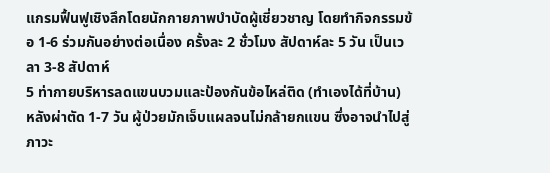แกรมฟื้นฟูเชิงลึกโดยนักกายภาพบำบัดผู้เชี่ยวชาญ โดยทำกิจกรรมข้อ 1-6 ร่วมกันอย่างต่อเนื่อง ครั้งละ 2 ชั่วโมง สัปดาห์ละ 5 วัน เป็นเวลา 3-8 สัปดาห์
5 ท่ากายบริหารลดแขนบวมและป้องกันข้อไหล่ติด (ทำเองได้ที่บ้าน)
หลังผ่าตัด 1-7 วัน ผู้ป่วยมักเจ็บแผลจนไม่กล้ายกแขน ซึ่งอาจนำไปสู่ภาวะ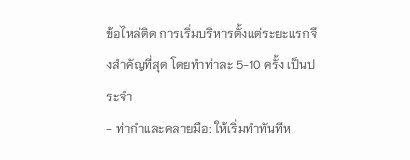ข้อไหล่ติด การเริ่มบริหารตั้งแต่ระยะแรกจึงสำคัญที่สุด โดยทำท่าละ 5-10 ครั้ง เป็นประจำ
- ท่ากำและคลายมือ: ให้เริ่มทำทันทีห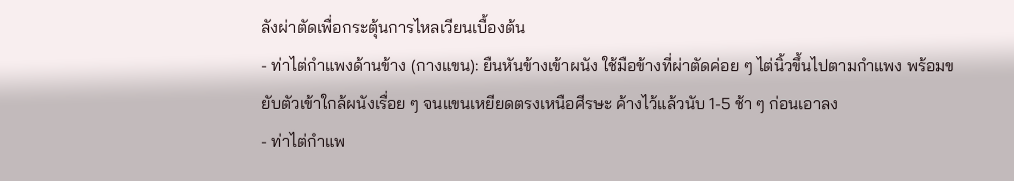ลังผ่าตัดเพื่อกระตุ้นการไหลเวียนเบื้องต้น
- ท่าไต่กำแพงด้านข้าง (กางแขน): ยืนหันข้างเข้าผนัง ใช้มือข้างที่ผ่าตัดค่อย ๆ ไต่นิ้วขึ้นไปตามกำแพง พร้อมขยับตัวเข้าใกล้ผนังเรื่อย ๆ จนแขนเหยียดตรงเหนือศีรษะ ค้างไว้แล้วนับ 1-5 ช้า ๆ ก่อนเอาลง
- ท่าไต่กำแพ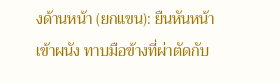งด้านหน้า (ยกแขน): ยืนหันหน้าเข้าผนัง ทาบมือข้างที่ผ่าตัดกับ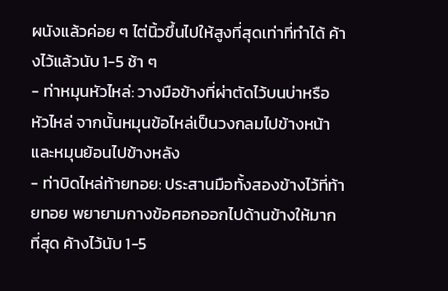ผนังแล้วค่อย ๆ ไต่นิ้วขึ้นไปให้สูงที่สุดเท่าที่ทำได้ ค้างไว้แล้วนับ 1-5 ช้า ๆ
- ท่าหมุนหัวไหล่: วางมือข้างที่ผ่าตัดไว้บนบ่าหรือหัวไหล่ จากนั้นหมุนข้อไหล่เป็นวงกลมไปข้างหน้าและหมุนย้อนไปข้างหลัง
- ท่าบิดไหล่ท้ายทอย: ประสานมือทั้งสองข้างไว้ที่ท้ายทอย พยายามกางข้อศอกออกไปด้านข้างให้มากที่สุด ค้างไว้นับ 1-5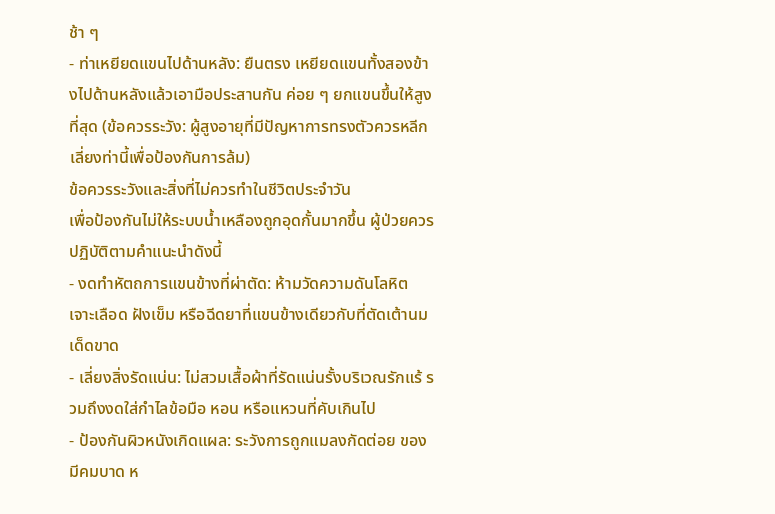ช้า ๆ
- ท่าเหยียดแขนไปด้านหลัง: ยืนตรง เหยียดแขนทั้งสองข้างไปด้านหลังแล้วเอามือประสานกัน ค่อย ๆ ยกแขนขึ้นให้สูงที่สุด (ข้อควรระวัง: ผู้สูงอายุที่มีปัญหาการทรงตัวควรหลีกเลี่ยงท่านี้เพื่อป้องกันการล้ม)
ข้อควรระวังและสิ่งที่ไม่ควรทำในชีวิตประจำวัน
เพื่อป้องกันไม่ให้ระบบน้ำเหลืองถูกอุดกั้นมากขึ้น ผู้ป่วยควรปฏิบัติตามคำแนะนำดังนี้
- งดทำหัตถการแขนข้างที่ผ่าตัด: ห้ามวัดความดันโลหิต เจาะเลือด ฝังเข็ม หรือฉีดยาที่แขนข้างเดียวกับที่ตัดเต้านมเด็ดขาด
- เลี่ยงสิ่งรัดแน่น: ไม่สวมเสื้อผ้าที่รัดแน่นรั้งบริเวณรักแร้ รวมถึงงดใส่กำไลข้อมือ หอน หรือแหวนที่คับเกินไป
- ป้องกันผิวหนังเกิดแผล: ระวังการถูกแมลงกัดต่อย ของมีคมบาด ห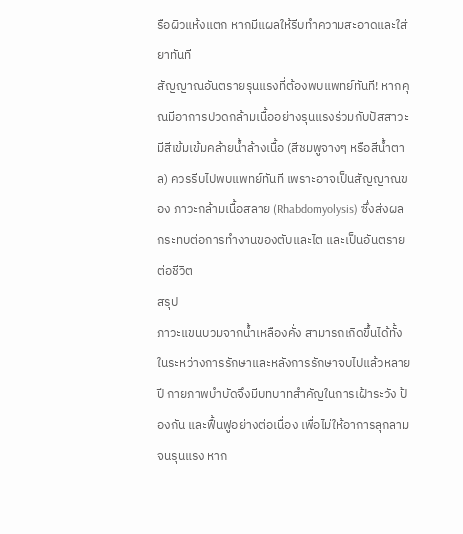รือผิวแห้งแตก หากมีแผลให้รีบทำความสะอาดและใส่ยาทันที
สัญญาณอันตรายรุนแรงที่ต้องพบแพทย์ทันที! หากคุณมีอาการปวดกล้ามเนื้ออย่างรุนแรงร่วมกับปัสสาวะมีสีเข้มเข้มคล้ายน้ำล้างเนื้อ (สีชมพูจางๆ หรือสีน้ำตาล) ควรรีบไปพบแพทย์ทันที เพราะอาจเป็นสัญญาณของ ภาวะกล้ามเนื้อสลาย (Rhabdomyolysis) ซึ่งส่งผลกระทบต่อการทำงานของตับและไต และเป็นอันตรายต่อชีวิต
สรุป
ภาวะแขนบวมจากน้ำเหลืองคั่ง สามารถเกิดขึ้นได้ทั้งในระหว่างการรักษาและหลังการรักษาจบไปแล้วหลายปี กายภาพบำบัดจึงมีบทบาทสำคัญในการเฝ้าระวัง ป้องกัน และฟื้นฟูอย่างต่อเนื่อง เพื่อไม่ให้อาการลุกลามจนรุนแรง หาก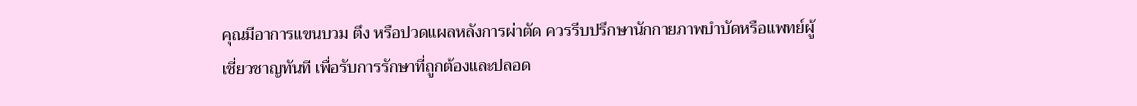คุณมีอาการแขนบวม ตึง หรือปวดแผลหลังการผ่าตัด ควรรีบปรึกษานักกายภาพบำบัดหรือแพทย์ผู้เชี่ยวชาญทันที เพื่อรับการรักษาที่ถูกต้องและปลอด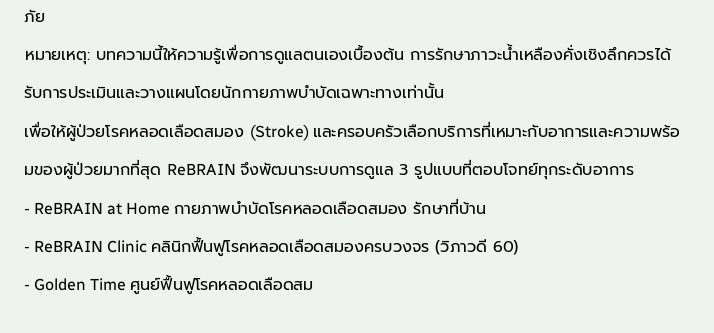ภัย
หมายเหตุ: บทความนี้ให้ความรู้เพื่อการดูแลตนเองเบื้องต้น การรักษาภาวะน้ำเหลืองคั่งเชิงลึกควรได้รับการประเมินและวางแผนโดยนักกายภาพบำบัดเฉพาะทางเท่านั้น
เพื่อให้ผู้ป่วยโรคหลอดเลือดสมอง (Stroke) และครอบครัวเลือกบริการที่เหมาะกับอาการและความพร้อมของผู้ป่วยมากที่สุด ReBRAIN จึงพัฒนาระบบการดูแล 3 รูปแบบที่ตอบโจทย์ทุกระดับอาการ
- ReBRAIN at Home กายภาพบำบัดโรคหลอดเลือดสมอง รักษาที่บ้าน
- ReBRAIN Clinic คลินิกฟื้นฟูโรคหลอดเลือดสมองครบวงจร (วิภาวดี 60)
- Golden Time ศูนย์ฟื้นฟูโรคหลอดเลือดสม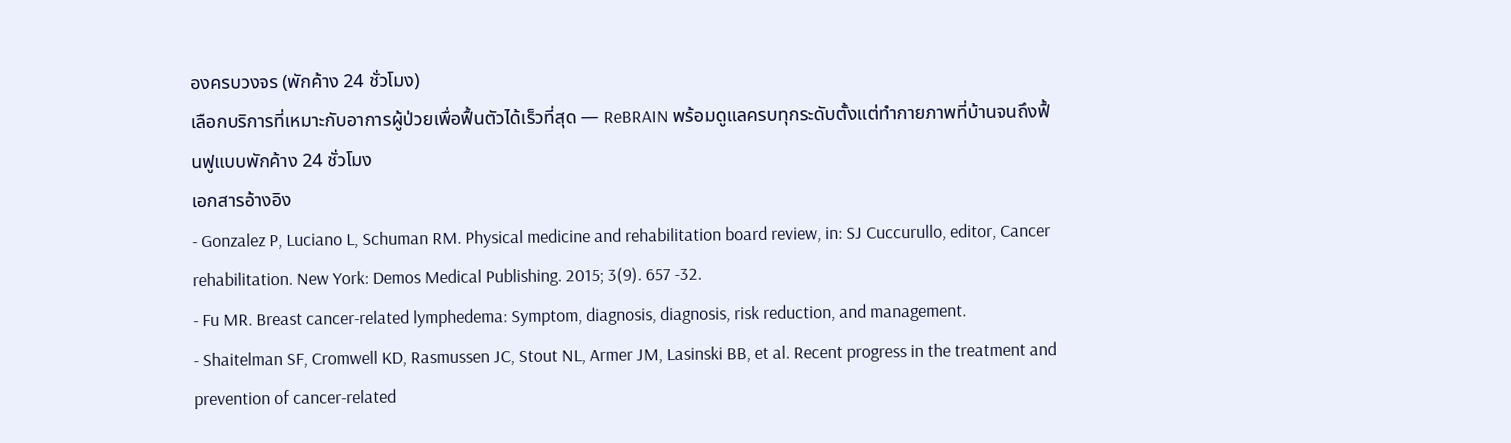องครบวงจร (พักค้าง 24 ชั่วโมง)
เลือกบริการที่เหมาะกับอาการผู้ป่วยเพื่อฟื้นตัวได้เร็วที่สุด — ReBRAIN พร้อมดูแลครบทุกระดับตั้งแต่ทำกายภาพที่บ้านจนถึงฟื้นฟูแบบพักค้าง 24 ชั่วโมง
เอกสารอ้างอิง
- Gonzalez P, Luciano L, Schuman RM. Physical medicine and rehabilitation board review, in: SJ Cuccurullo, editor, Cancer rehabilitation. New York: Demos Medical Publishing. 2015; 3(9). 657 -32.
- Fu MR. Breast cancer-related lymphedema: Symptom, diagnosis, diagnosis, risk reduction, and management.
- Shaitelman SF, Cromwell KD, Rasmussen JC, Stout NL, Armer JM, Lasinski BB, et al. Recent progress in the treatment and prevention of cancer-related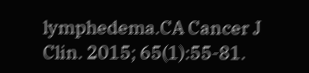lymphedema.CA Cancer J Clin. 2015; 65(1):55-81.